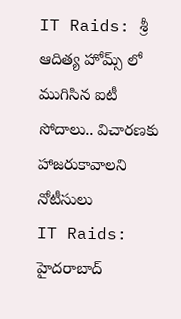IT Raids: శ్రీ ఆదిత్య హోమ్స్ లో ముగిసిన ఐటీ సోదాలు.. విచారణకు హాజరుకావాలని నోటీసులు
IT Raids: హైదరాబాద్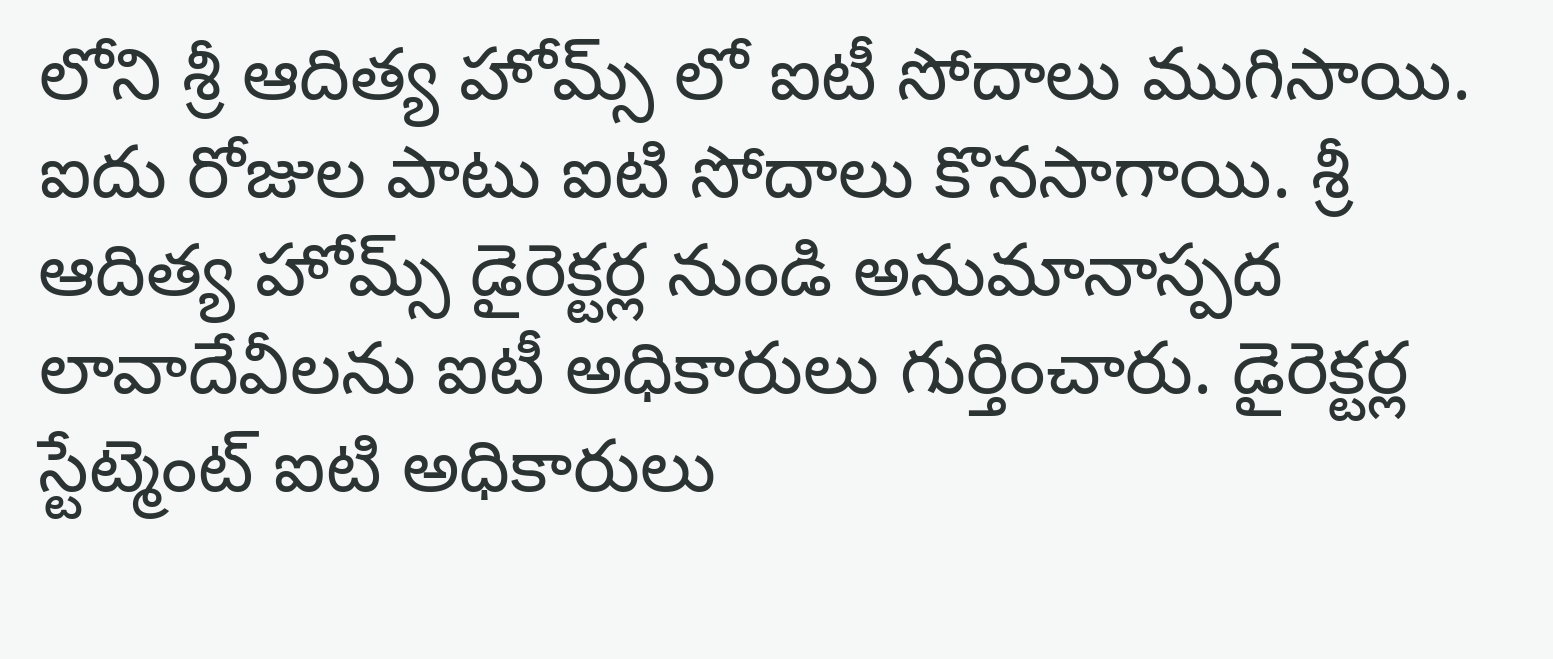లోని శ్రీ ఆదిత్య హోమ్స్ లో ఐటీ సోదాలు ముగిసాయి. ఐదు రోజుల పాటు ఐటి సోదాలు కొనసాగాయి. శ్రీ ఆదిత్య హోమ్స్ డైరెక్టర్ల నుండి అనుమానాస్పద లావాదేవీలను ఐటీ అధికారులు గుర్తించారు. డైరెక్టర్ల స్టేట్మెంట్ ఐటి అధికారులు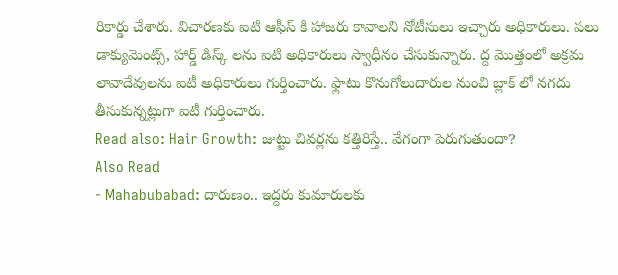రికార్డు చేశారు. విచారణకు ఐటి ఆఫీస్ కి హాజరు కావాలని నోటీసులు ఇచ్చారు అధికారులు. పలు డాక్యుమెంట్స్, హార్డ్ డిస్క్ లను ఐటి అధికారులు స్వాధీనం చేసుకున్నారు. ద్ద మొత్తంలో అక్రమ లావాదేవులను ఐటీ అధికారులు గుర్తించారు. ఫ్లాటు కొనుగోలుదారుల నుంచి బ్లాక్ లో నగదు తీసుకున్నట్లుగా ఐటీ గుర్తించారు.
Read also: Hair Growth: జుట్టు చివర్లను కత్తిరిస్తే.. వేగంగా పెరుగుతుందా?
Also Read
- Mahabubabad: దారుణం.. ఇద్దరు కుమారులకు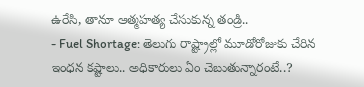ఉరేసి, తానూ ఆత్మహత్య చేసుకున్న తండ్రి..
- Fuel Shortage: తెలుగు రాష్ట్రాల్లో మూడోరోజుకు చేరిన ఇంధన కష్టాలు.. అధికారులు ఏం చెబుతున్నారంటే..?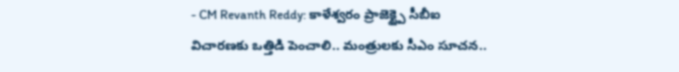- CM Revanth Reddy: కాళేశ్వరం ప్రాజెక్ట్పై సీబీఐ విచారణకు ఒత్తిడి పెంచాలి.. మంత్రులకు సీఎం సూచన..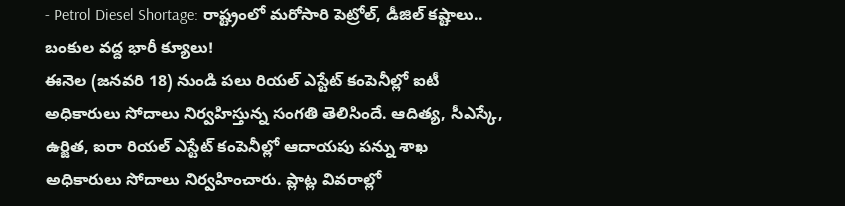- Petrol Diesel Shortage: రాష్ట్రంలో మరోసారి పెట్రోల్, డీజిల్ కష్టాలు.. బంకుల వద్ద భారీ క్యూలు!
ఈనెల (జనవరి 18) నుండి పలు రియల్ ఎస్టేట్ కంపెనీల్లో ఐటీ అధికారులు సోదాలు నిర్వహిస్తున్న సంగతి తెలిసిందే. ఆదిత్య, సీఎస్కే, ఉర్జిత, ఐరా రియల్ ఎస్టేట్ కంపెనీల్లో ఆదాయపు పన్ను శాఖ అధికారులు సోదాలు నిర్వహించారు. ప్లాట్ల వివరాల్లో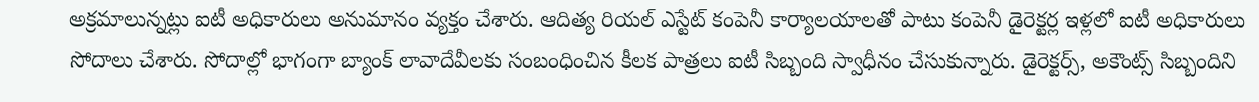అక్రమాలున్నట్లు ఐటీ అధికారులు అనుమానం వ్యక్తం చేశారు. ఆదిత్య రియల్ ఎస్టేట్ కంపెనీ కార్యాలయాలతో పాటు కంపెనీ డైరెక్టర్ల ఇళ్లలో ఐటీ అధికారులు సోదాలు చేశారు. సోదాల్లో భాగంగా బ్యాంక్ లావాదేవీలకు సంబంధించిన కీలక పాత్రలు ఐటీ సిబ్బంది స్వాధీనం చేసుకున్నారు. డైరెక్టర్స్, అకౌంట్స్ సిబ్బందిని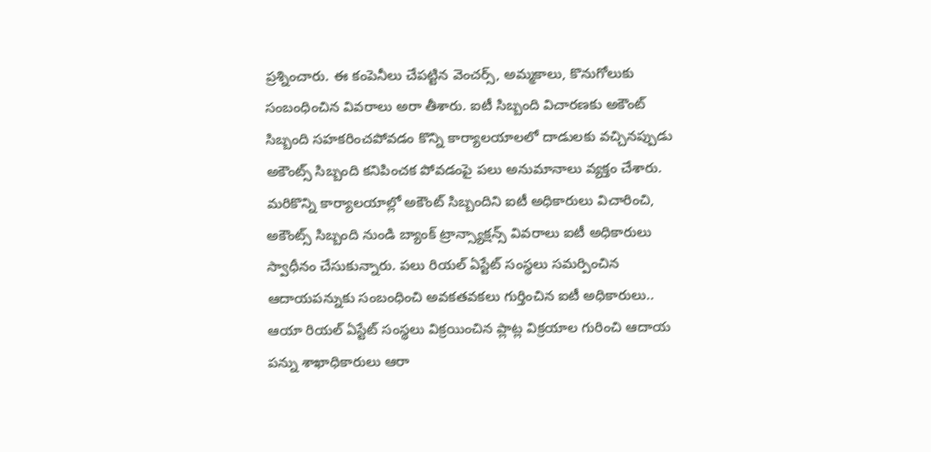ప్రశ్నించారు. ఈ కంపెనీలు చేపట్టిన వెంచర్స్, అమ్మకాలు, కొనుగోలుకు సంబంధించిన వివరాలు అరా తీశారు. ఐటీ సిబ్బంది విచారణకు అకౌంట్ సిబ్బంది సహకరించపోవడం కొన్ని కార్యాలయాలలో దాడులకు వచ్చినప్పుడు అకౌంట్స్ సిబ్బంది కనిపించక పోవడంపై పలు అనుమానాలు వ్యక్తం చేశారు. మరికొన్ని కార్యాలయాల్లో అకౌంట్ సిబ్బందిని ఐటీ అధికారులు విచారించి, అకౌంట్స్ సిబ్బంది నుండి బ్యాంక్ ట్రాన్స్యాక్షన్స్ వివరాలు ఐటీ అధికారులు స్వాధీనం చేసుకున్నారు. పలు రియల్ ఏస్టేట్ సంస్థలు సమర్పించిన ఆదాయపన్నుకు సంబంధించి అవకతవకలు గుర్తించిన ఐటీ అధికారులు.. ఆయా రియల్ ఏస్టేట్ సంస్థలు విక్రయించిన ప్లాట్ల విక్రయాల గురించి ఆదాయ పన్ను శాఖాధికారులు ఆరా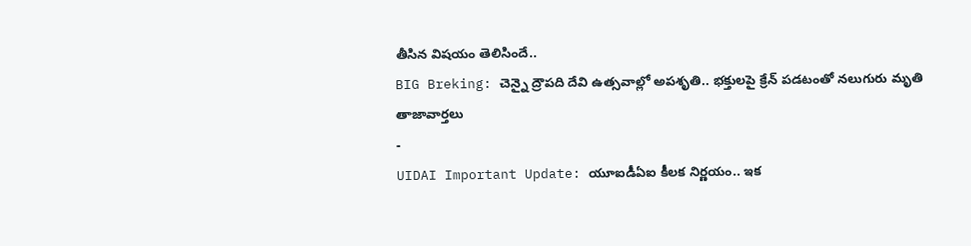తీసిన విషయం తెలిసిందే..
BIG Breking: చెన్నై ద్రౌపది దేవి ఉత్సవాల్లో అపశృతి.. భక్తులపై క్రేన్ పడటంతో నలుగురు మృతి
తాజావార్తలు
-
UIDAI Important Update: యూఐడీఏఐ కీలక నిర్ణయం.. ఇక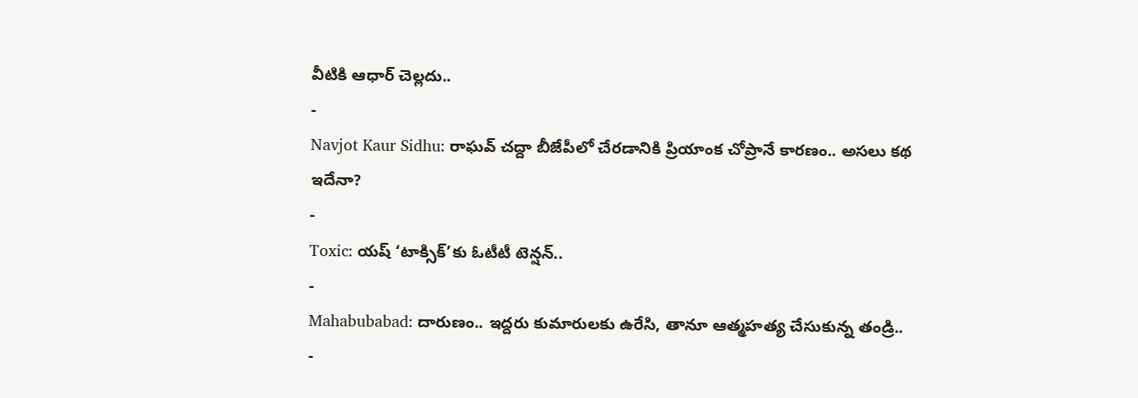వీటికి ఆధార్ చెల్లదు..
-
Navjot Kaur Sidhu: రాఘవ్ చద్దా బీజేపీలో చేరడానికి ప్రియాంక చోప్రానే కారణం.. అసలు కథ ఇదేనా?
-
Toxic: యష్ ‘టాక్సిక్’కు ఓటీటీ టెన్షన్..
-
Mahabubabad: దారుణం.. ఇద్దరు కుమారులకు ఉరేసి, తానూ ఆత్మహత్య చేసుకున్న తండ్రి..
-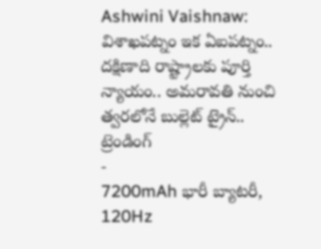Ashwini Vaishnaw: విశాఖపట్నం ఇక ఏఐపట్నం.. దక్షిణాది రాష్ట్రాలకు పూర్తి న్యాయం.. అమరావతి నుంచి త్వరలోనే బుల్లెట్ ట్రైన్..
ట్రెండింగ్
-
7200mAh భారీ బ్యాటరీ, 120Hz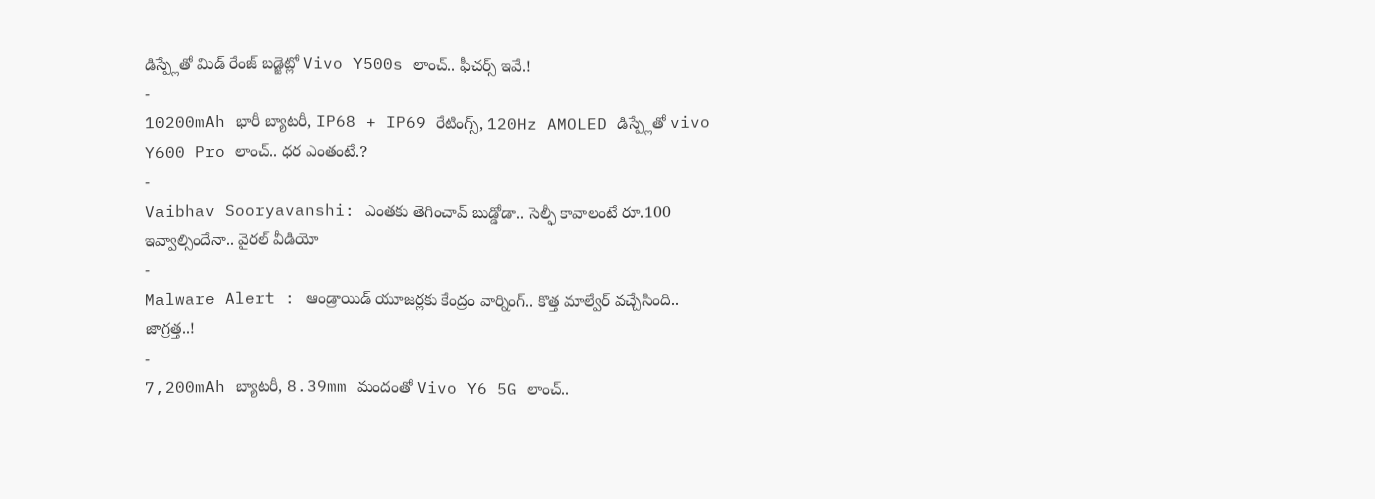డిస్ప్లేతో మిడ్ రేంజ్ బడ్జెట్లో Vivo Y500s లాంచ్.. ఫీచర్స్ ఇవే.!
-
10200mAh భారీ బ్యాటరీ, IP68 + IP69 రేటింగ్స్, 120Hz AMOLED డిస్ప్లేతో vivo Y600 Pro లాంచ్.. ధర ఎంతంటే.?
-
Vaibhav Sooryavanshi: ఎంతకు తెగించావ్ బుడ్డోడా.. సెల్ఫీ కావాలంటే రూ.100 ఇవ్వాల్సిందేనా.. వైరల్ వీడియో
-
Malware Alert : ఆండ్రాయిడ్ యూజర్లకు కేంద్రం వార్నింగ్.. కొత్త మాల్వేర్ వచ్చేసింది.. జాగ్రత్త..!
-
7,200mAh బ్యాటరీ, 8.39mm మందంతో Vivo Y6 5G లాంచ్..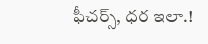ఫీచర్స్, ధర ఇలా.!